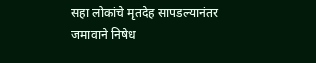सहा लोकांचे मृतदेह सापडल्यानंतर जमावाने निषेध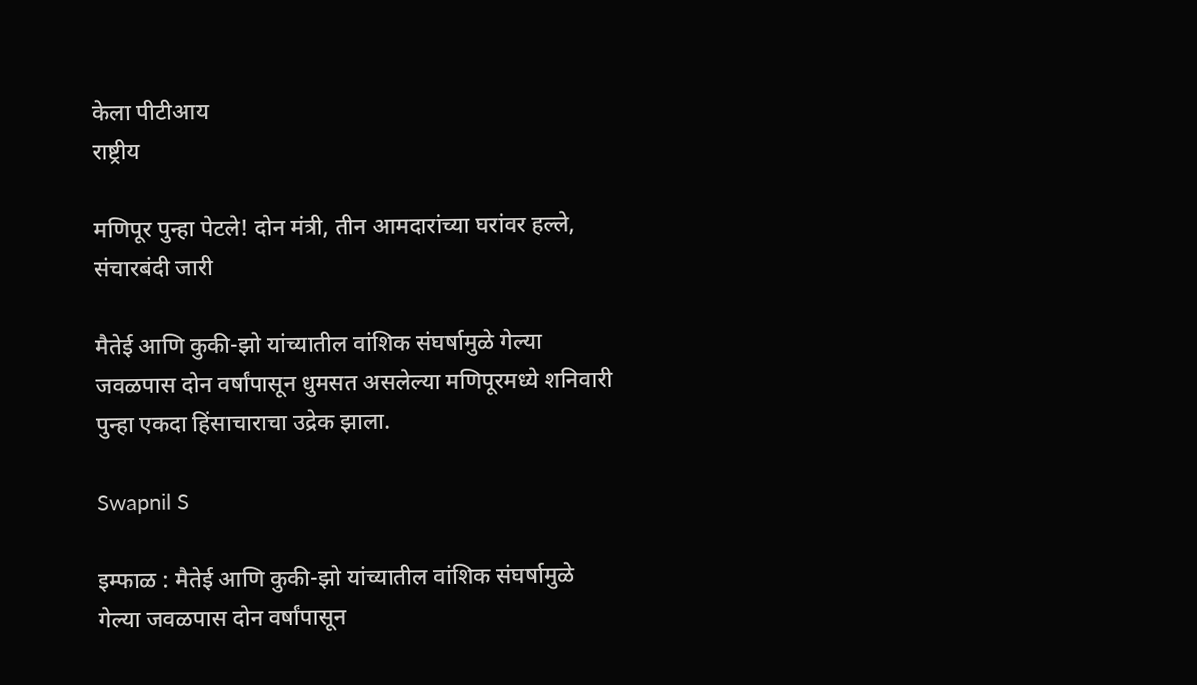केला पीटीआय
राष्ट्रीय

मणिपूर पुन्हा पेटले! दोन मंत्री, तीन आमदारांच्या घरांवर हल्ले, संचारबंदी जारी

मैतेई आणि कुकी-झो यांच्यातील वांशिक संघर्षामुळे गेल्या जवळपास दोन वर्षांपासून धुमसत असलेल्या मणिपूरमध्ये शनिवारी पुन्हा एकदा हिंसाचाराचा उद्रेक झाला.

Swapnil S

इम्फाळ : मैतेई आणि कुकी-झो यांच्यातील वांशिक संघर्षामुळे गेल्या जवळपास दोन वर्षांपासून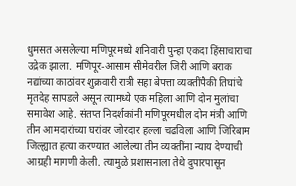धुमसत असलेल्या मणिपूरमध्ये शनिवारी पुन्हा एकदा हिंसाचाराचा उद्रेक झाला. मणिपूर-आसाम सीमेवरील जिरी आणि बराक नद्यांच्या काठांवर शुक्रवारी रात्री सहा बेपत्ता व्यक्तींपैकी तिघांचे मृतदेह सापडले असून त्यामध्ये एक महिला आणि दोन मुलांचा समावेश आहे. संतप्त निदर्शकांनी मणिपूरमधील दोन मंत्री आणि तीन आमदारांच्या घरांवर जोरदार हल्ला चढविला आणि जिरिबाम जिल्ह्यात हत्या करण्यात आलेल्या तीन व्यक्तींना न्याय देण्याची आग्रही मागणी केली. त्यामुळे प्रशासनाला तेथे दुपारपासून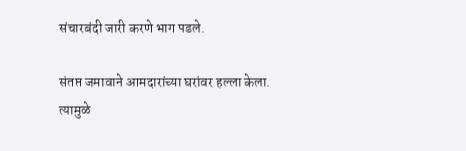संचारबंदी जारी करणे भाग पडले.

संतप्त जमावाने आमदारांच्या घरांवर हल्ला केला. त्यामुळे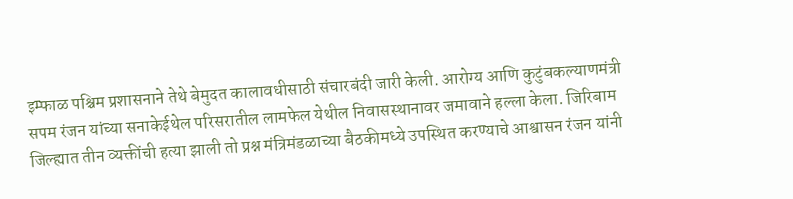इम्फाळ पश्चिम प्रशासनाने तेथे बेमुदत कालावधीसाठी संचारबंदी जारी केली. आरोग्य आणि कुटुंबकल्याणमंत्री सपम रंजन यांच्या सनाकेईथेल परिसरातील लामफेल येथील निवासस्थानावर जमावाने हल्ला केला. जिरिबाम जिल्ह्यात तीन व्यक्तींची हत्या झाली तो प्रश्न मंत्रिमंडळाच्या बैठकीमध्ये उपस्थित करण्याचे आश्वासन रंजन यांनी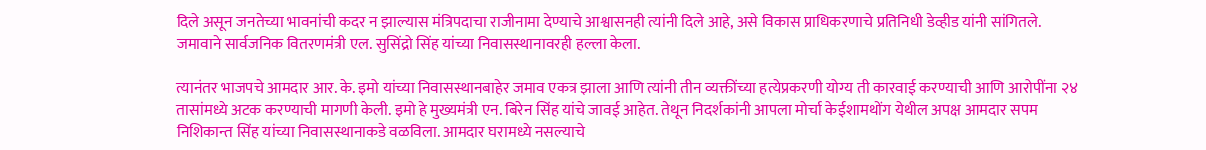दिले असून जनतेच्या भावनांची कदर न झाल्यास मंत्रिपदाचा राजीनामा देण्याचे आश्वासनही त्यांनी दिले आहे, असे विकास प्राधिकरणाचे प्रतिनिधी डेव्हीड यांनी सांगितले. जमावाने सार्वजनिक वितरणमंत्री एल. सुसिंद्रो सिंह यांच्या निवासस्थानावरही हल्ला केला.

त्यानंतर भाजपचे आमदार आर. के. इमो यांच्या निवासस्थानबाहेर जमाव एकत्र झाला आणि त्यांनी तीन व्यक्तींच्या हत्येप्रकरणी योग्य ती कारवाई करण्याची आणि आरोपींना २४ तासांमध्ये अटक करण्याची मागणी केली. इमो हे मुख्यमंत्री एन. बिरेन सिंह यांचे जावई आहेत. तेथून निदर्शकांनी आपला मोर्चा केईशामथोंग येथील अपक्ष आमदार सपम निशिकान्त सिंह यांच्या निवासस्थानाकडे वळविला. आमदार घरामध्ये नसल्याचे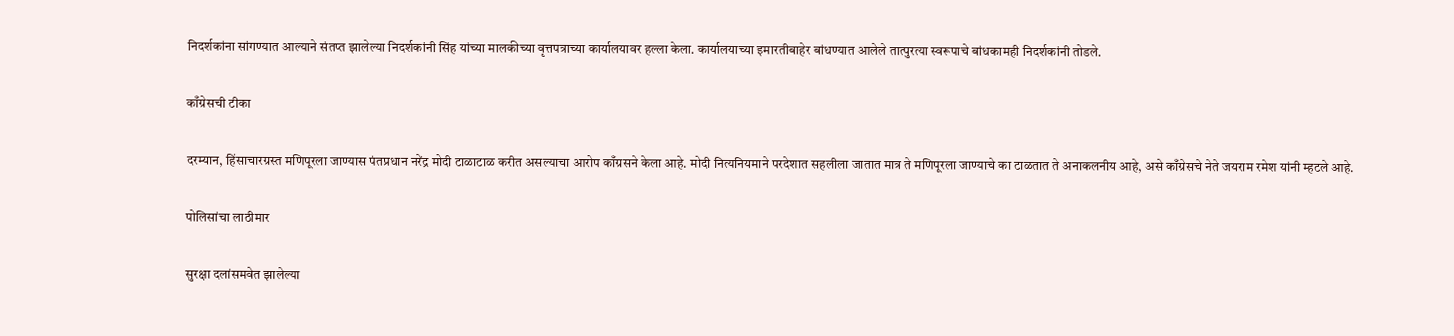निदर्शकांना सांगण्यात आल्याने संतप्त झालेल्या निदर्शकांनी सिंह यांच्या मालकीच्या वृत्तपत्राच्या कार्यालयावर हल्ला केला. कार्यालयाच्या इमारतीबाहेर बांधण्यात आलेले तात्पुरत्या स्वरूपाचे बांधकामही निदर्शकांनी तोडले.

काँग्रेसची टीका

दरम्यान, हिंसाचारग्रस्त मणिपूरला जाण्यास पंतप्रधान नरेंद्र मोदी टाळाटाळ करीत असल्याचा आरोप काँग्रसने केला आहे. मोदी नित्यनियमाने परदेशात सहलीला जातात मात्र ते मणिपूरला जाण्याचे का टाळतात ते अनाकलनीय आहे, असे काँग्रेसचे नेते जयराम रमेश यांनी म्हटले आहे.

पोलिसांचा लाठीमार

सुरक्षा दलांसमवेत झालेल्या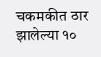चकमकीत ठार झालेल्या १०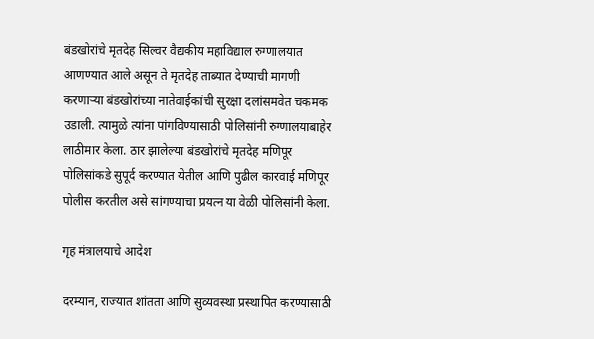बंडखोरांचे मृतदेह सिल्वर वैद्यकीय महाविद्याल रुग्णालयात आणण्यात आले असून ते मृतदेह ताब्यात देण्याची मागणी करणाऱ्या बंडखोरांच्या नातेवाईकांची सुरक्षा दलांसमवेत चकमक उडाली. त्यामुळे त्यांना पांगविण्यासाठी पोलिसांनी रुग्णालयाबाहेर लाठीमार केला. ठार झालेल्या बंडखोरांचे मृतदेह मणिपूर पोलिसांकडे सुपूर्द करण्यात येतील आणि पुढील कारवाई मणिपूर पोलीस करतील असे सांगण्याचा प्रयत्न या वेळी पोलिसांनी केला.

गृह मंत्रालयाचे आदेश

दरम्यान, राज्यात शांतता आणि सुव्यवस्था प्रस्थापित करण्यासाठी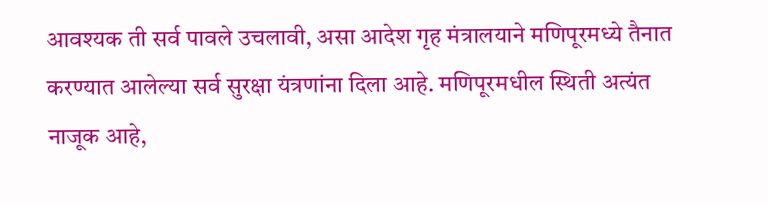आवश्यक ती सर्व पावले उचलावी, असा आदेश गृह मंत्रालयाने मणिपूरमध्ये तैनात करण्यात आलेल्या सर्व सुरक्षा यंत्रणांना दिला आहे. मणिपूरमधील स्थिती अत्यंत नाजूक आहे,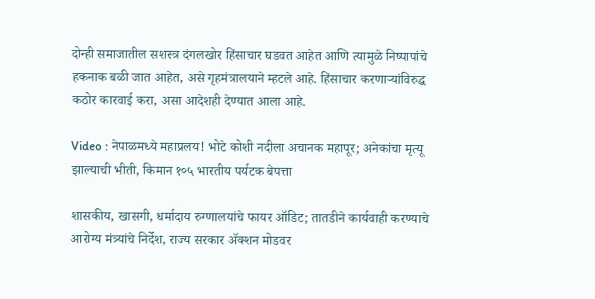दोन्ही समाजातील सशस्त्र दंगलखोर हिंसाचार घडवत आहेत आणि त्यामुळे निष्पापांचे हकनाक बळी जात आहेत, असे गृहमंत्रालयाने म्हटले आहे. हिंसाचार करणाऱ्यांविरुद्ध कठोर कारवाई करा, असा आदेशही देण्यात आला आहे.

Video : नेपाळमध्ये महाप्रलय! भोटे कोशी नदीला अचानक महापूर; अनेकांचा मृत्यू झाल्याची भीती, किमान १०५ भारतीय पर्यटक बेपत्ता

शासकीय, खासगी, धर्मादाय रुग्णालयांचे फायर ऑडिट; तातडीने कार्यवाही करण्याचे आरोग्य मंत्र्यांचे निर्देश, राज्य सरकार ॲक्शन मोडवर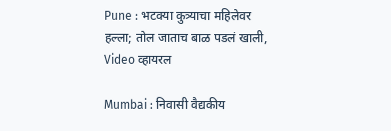Pune : भटक्या कुत्र्याचा महिलेवर हल्ला; तोल जाताच बाळ पडलं खाली, Video व्हायरल

Mumbai : निवासी वैद्यकीय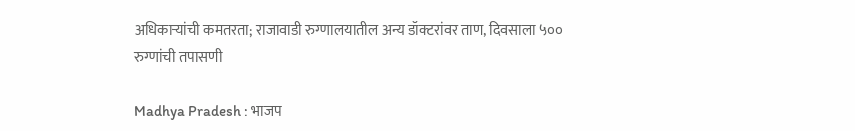अधिकाऱ्यांची कमतरता; राजावाडी रुग्णालयातील अन्य डॉक्टरांवर ताण, दिवसाला ५०० रुग्णांची तपासणी

Madhya Pradesh : भाजप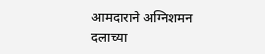आमदाराने अग्निशमन दलाच्या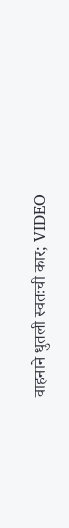वाहनाने धुतली स्वतःची कार; VIDEO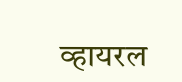व्हायरल